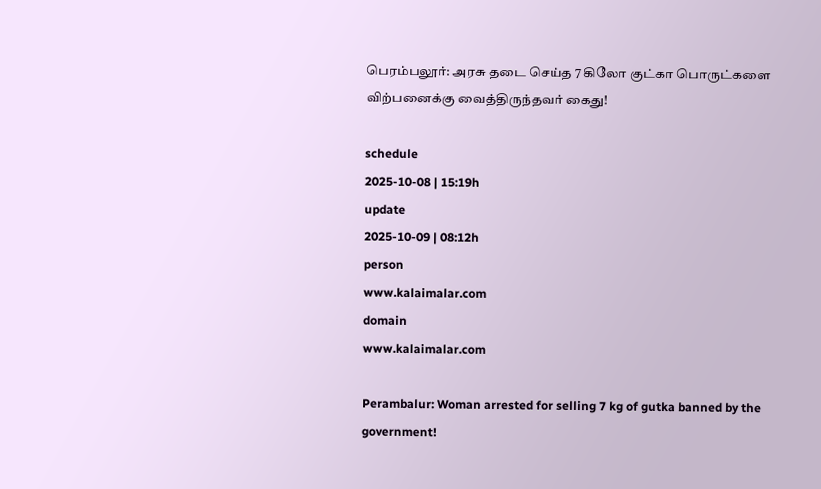பெரம்பலூர்: அரசு தடை செய்த 7 கிலோ குட்கா பொருட்களை விற்பனைக்கு வைத்திருந்தவர் கைது!

schedule
2025-10-08 | 15:19h
update
2025-10-09 | 08:12h
person
www.kalaimalar.com
domain
www.kalaimalar.com

Perambalur: Woman arrested for selling 7 kg of gutka banned by the government!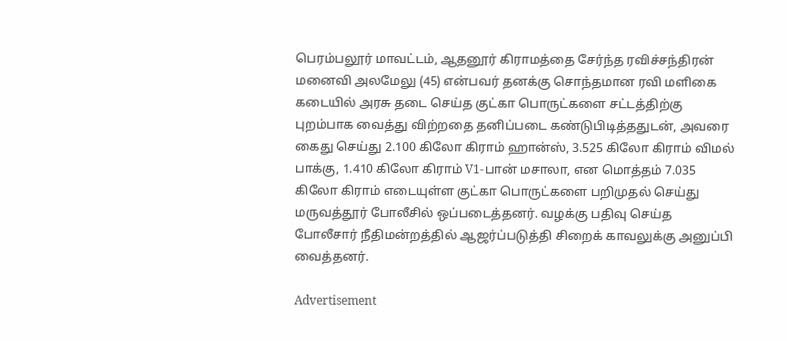பெரம்பலூர் மாவட்டம், ஆதனூர் கிராமத்தை சேர்ந்த ரவிச்சந்திரன் மனைவி அலமேலு (45) என்பவர் தனக்கு சொந்தமான ரவி மளிகை கடையில் அரசு தடை செய்த குட்கா பொருட்களை சட்டத்திற்கு புறம்பாக வைத்து விற்றதை தனிப்படை கண்டுபிடித்ததுடன், அவரை கைது செய்து 2.100 கிலோ கிராம் ஹான்ஸ், 3.525 கிலோ கிராம் விமல் பாக்கு, 1.410 கிலோ கிராம் V1-பான் மசாலா, என மொத்தம் 7.035 கிலோ கிராம் எடையுள்ள குட்கா பொருட்களை பறிமுதல் செய்து மருவத்தூர் போலீசில் ஒப்படைத்தனர். வழக்கு பதிவு செய்த போலீசார் நீதிமன்றத்தில் ஆஜர்ப்படுத்தி சிறைக் காவலுக்கு அனுப்பி வைத்தனர்.

Advertisement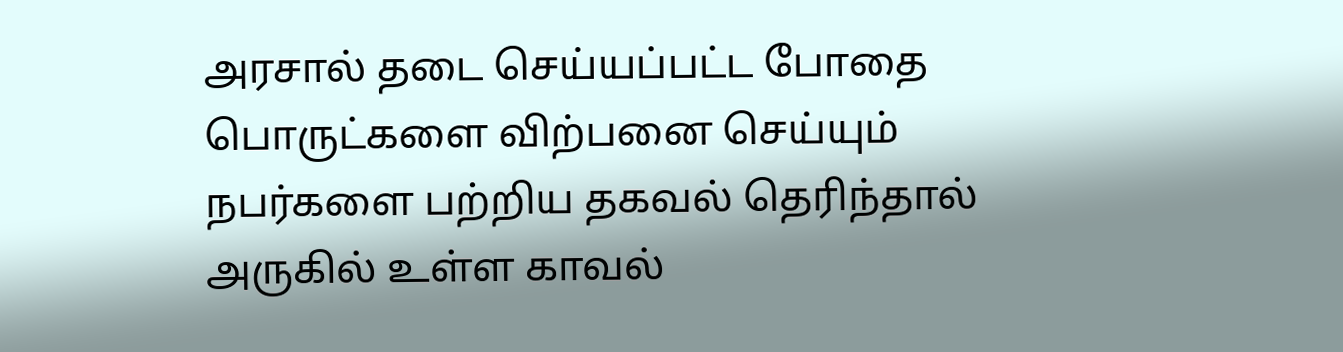அரசால் தடை செய்யப்பட்ட போதை பொருட்களை விற்பனை செய்யும் நபர்களை பற்றிய தகவல் தெரிந்தால் அருகில் உள்ள காவல்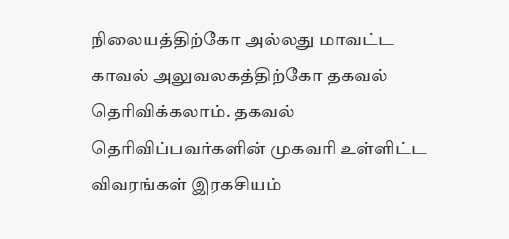நிலையத்திற்கோ அல்லது மாவட்ட காவல் அலுவலகத்திற்கோ தகவல் தெரிவிக்கலாம். தகவல் தெரிவிப்பவர்களின் முகவரி உள்ளிட்ட விவரங்கள் இரகசியம்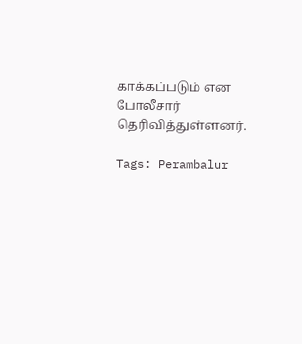காக்கப்படும் என போலீசார் தெரிவித்துள்ளனர்.

Tags: Perambalur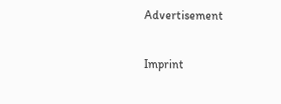Advertisement

Imprint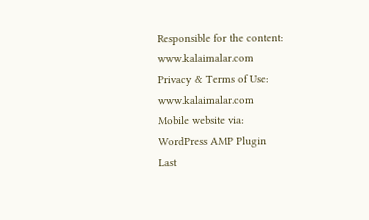Responsible for the content:
www.kalaimalar.com
Privacy & Terms of Use:
www.kalaimalar.com
Mobile website via:
WordPress AMP Plugin
Last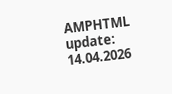AMPHTML update:
14.04.2026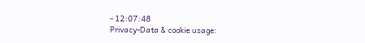- 12:07:48
Privacy-Data & cookie usage: